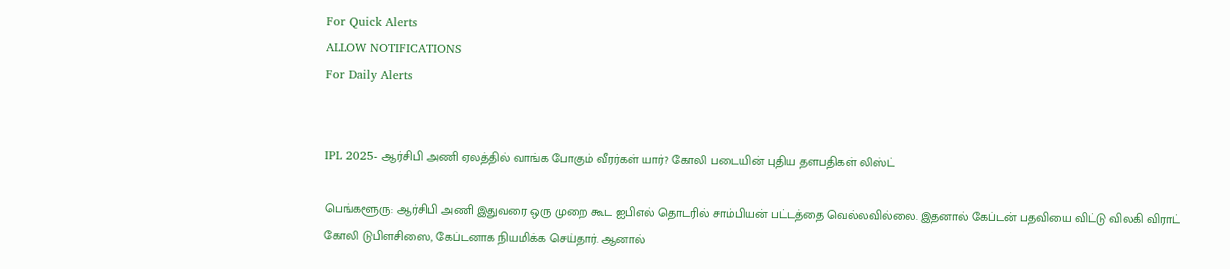For Quick Alerts
ALLOW NOTIFICATIONS
For Daily Alerts


IPL 2025- ஆர்சிபி அணி ஏலத்தில் வாங்க போகும் வீரர்கள் யார்? கோலி படையின் புதிய தளபதிகள் லிஸ்ட்

பெங்களூரு: ஆர்சிபி அணி இதுவரை ஒரு முறை கூட ஐபிஎல் தொடரில் சாம்பியன் பட்டத்தை வெல்லவில்லை. இதனால் கேப்டன் பதவியை விட்டு விலகி விராட் கோலி டுபிளசிஸை, கேப்டனாக நியமிக்க செய்தார். ஆனால்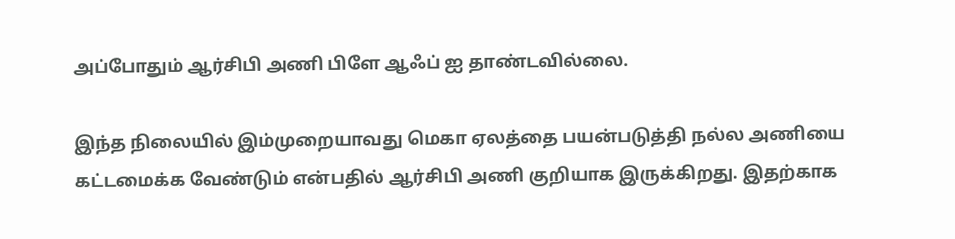அப்போதும் ஆர்சிபி அணி பிளே ஆஃப் ஐ தாண்டவில்லை.

இந்த நிலையில் இம்முறையாவது மெகா ஏலத்தை பயன்படுத்தி நல்ல அணியை கட்டமைக்க வேண்டும் என்பதில் ஆர்சிபி அணி குறியாக இருக்கிறது. இதற்காக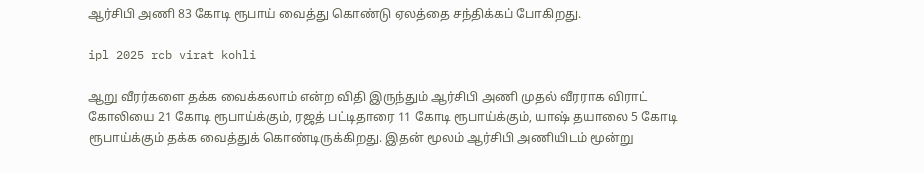ஆர்சிபி அணி 83 கோடி ரூபாய் வைத்து கொண்டு ஏலத்தை சந்திக்கப் போகிறது.

ipl 2025 rcb virat kohli

ஆறு வீரர்களை தக்க வைக்கலாம் என்ற விதி இருந்தும் ஆர்சிபி அணி முதல் வீரராக விராட் கோலியை 21 கோடி ரூபாய்க்கும், ரஜத் பட்டிதாரை 11 கோடி ரூபாய்க்கும், யாஷ் தயாலை 5 கோடி ரூபாய்க்கும் தக்க வைத்துக் கொண்டிருக்கிறது. இதன் மூலம் ஆர்சிபி அணியிடம் மூன்று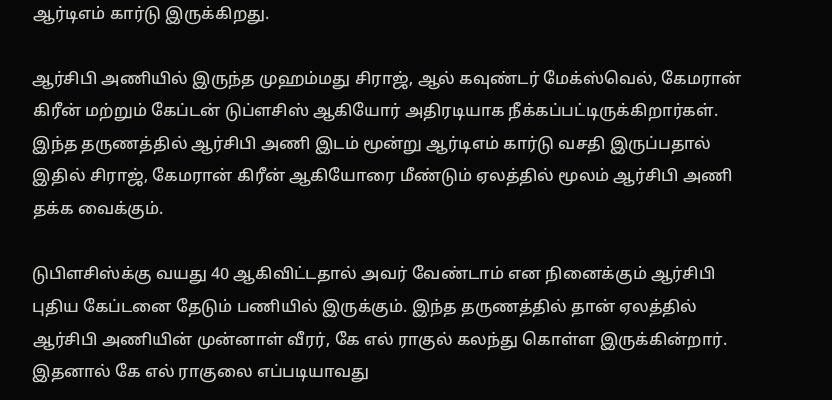ஆர்டிஎம் கார்டு இருக்கிறது.

ஆர்சிபி அணியில் இருந்த முஹம்மது சிராஜ், ஆல் கவுண்டர் மேக்ஸ்வெல், கேமரான் கிரீன் மற்றும் கேப்டன் டுப்ளசிஸ் ஆகியோர் அதிரடியாக நீக்கப்பட்டிருக்கிறார்கள். இந்த தருணத்தில் ஆர்சிபி அணி இடம் மூன்று ஆர்டிஎம் கார்டு வசதி இருப்பதால் இதில் சிராஜ், கேமரான் கிரீன் ஆகியோரை மீண்டும் ஏலத்தில் மூலம் ஆர்சிபி அணி தக்க வைக்கும்.

டுபிளசிஸ்க்கு வயது 40 ஆகிவிட்டதால் அவர் வேண்டாம் என நினைக்கும் ஆர்சிபி புதிய கேப்டனை தேடும் பணியில் இருக்கும். இந்த தருணத்தில் தான் ஏலத்தில் ஆர்சிபி அணியின் முன்னாள் வீரர், கே எல் ராகுல் கலந்து கொள்ள இருக்கின்றார். இதனால் கே எல் ராகுலை எப்படியாவது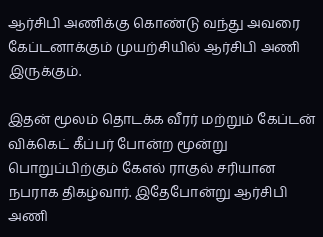ஆர்சிபி அணிக்கு கொண்டு வந்து அவரை கேப்டனாக்கும் முயற்சியில் ஆர்சிபி அணி இருக்கும்.

இதன் மூலம் தொடக்க வீரர் மற்றும் கேப்டன் விக்கெட் கீப்பர் போன்ற மூன்று பொறுப்பிற்கும் கேஎல் ராகுல் சரியான நபராக திகழ்வார். இதேபோன்று ஆர்சிபி அணி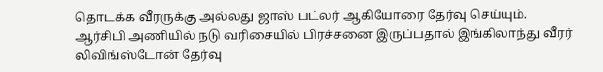தொடக்க வீரருக்கு அல்லது ஜாஸ் பட்லர் ஆகியோரை தேர்வு செய்யும். ஆர்சிபி அணியில் நடு வரிசையில் பிரச்சனை இருப்பதால் இங்கிலாந்து வீரர் லிவிங்ஸ்டோன் தேர்வு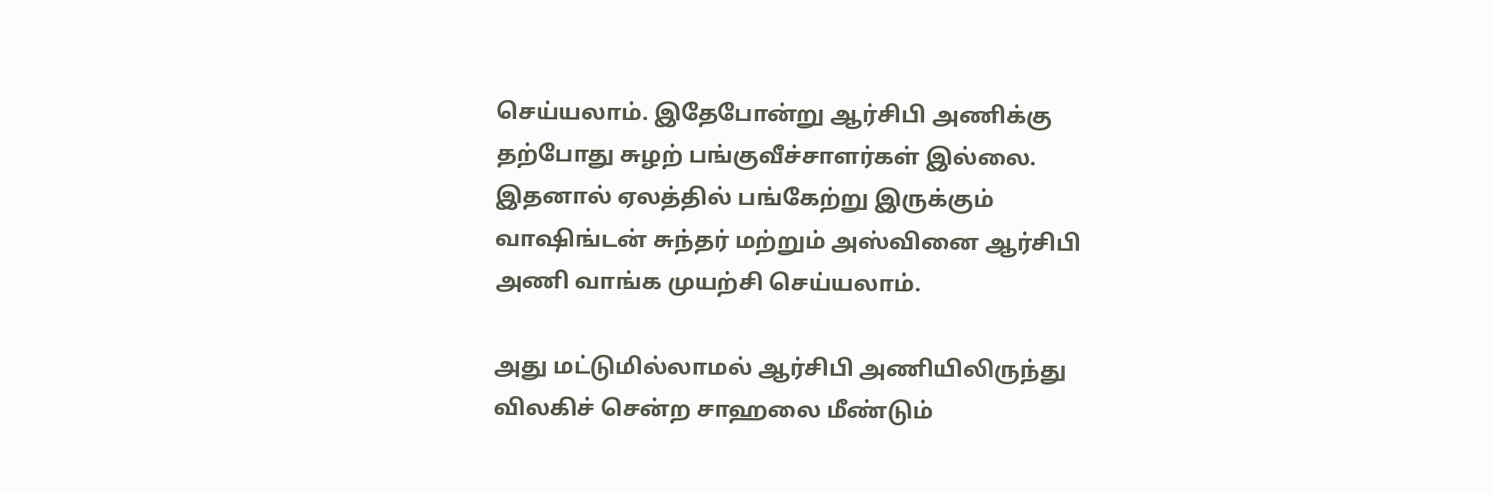செய்யலாம். இதேபோன்று ஆர்சிபி அணிக்கு தற்போது சுழற் பங்குவீச்சாளர்கள் இல்லை. இதனால் ஏலத்தில் பங்கேற்று இருக்கும் வாஷிங்டன் சுந்தர் மற்றும் அஸ்வினை ஆர்சிபி அணி வாங்க முயற்சி செய்யலாம்.

அது மட்டுமில்லாமல் ஆர்சிபி அணியிலிருந்து விலகிச் சென்ற சாஹலை மீண்டும்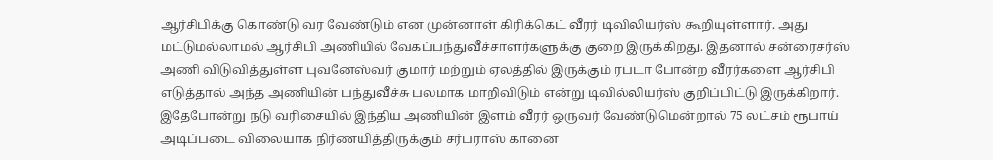ஆர்சிபிக்கு கொண்டு வர வேண்டும் என முன்னாள் கிரிக்கெட் வீரர் டிவிலியர்ஸ் கூறியுள்ளார். அது மட்டுமல்லாமல் ஆர்சிபி அணியில் வேகப்பந்துவீச்சாளர்களுக்கு குறை இருக்கிறது. இதனால் சன்ரைசர்ஸ் அணி விடுவித்துள்ள புவனேஸ்வர் குமார் மற்றும் ஏலத்தில் இருக்கும் ரபடா போன்ற வீரர்களை ஆர்சிபி எடுத்தால் அந்த அணியின் பந்துவீச்சு பலமாக மாறிவிடும் என்று டிவில்லியர்ஸ் குறிப்பிட்டு இருக்கிறார். இதேபோன்று நடு வரிசையில் இந்திய அணியின் இளம் வீரர் ஒருவர் வேண்டுமென்றால் 75 லட்சம் ரூபாய் அடிப்படை விலையாக நிர்ணயித்திருக்கும் சர்பராஸ் கானை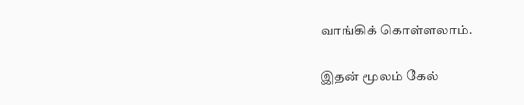வாங்கிக் கொள்ளலாம்.

இதன் மூலம் கேல்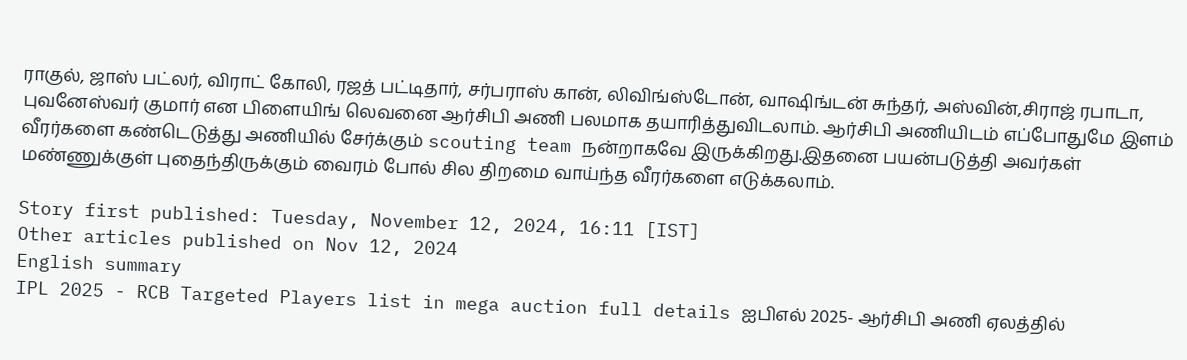ராகுல், ஜாஸ் பட்லர், விராட் கோலி, ரஜத் பட்டிதார், சர்பராஸ் கான், லிவிங்ஸ்டோன், வாஷிங்டன் சுந்தர், அஸ்வின்,சிராஜ் ரபாடா, புவனேஸ்வர் குமார் என பிளையிங் லெவனை ஆர்சிபி அணி பலமாக தயாரித்துவிடலாம். ஆர்சிபி அணியிடம் எப்போதுமே இளம் வீரர்களை கண்டெடுத்து அணியில் சேர்க்கும் scouting team நன்றாகவே இருக்கிறது.இதனை பயன்படுத்தி அவர்கள் மண்ணுக்குள் புதைந்திருக்கும் வைரம் போல் சில திறமை வாய்ந்த வீரர்களை எடுக்கலாம்.

Story first published: Tuesday, November 12, 2024, 16:11 [IST]
Other articles published on Nov 12, 2024
English summary
IPL 2025 - RCB Targeted Players list in mega auction full details ஐபிஎல் 2025- ஆர்சிபி அணி ஏலத்தில்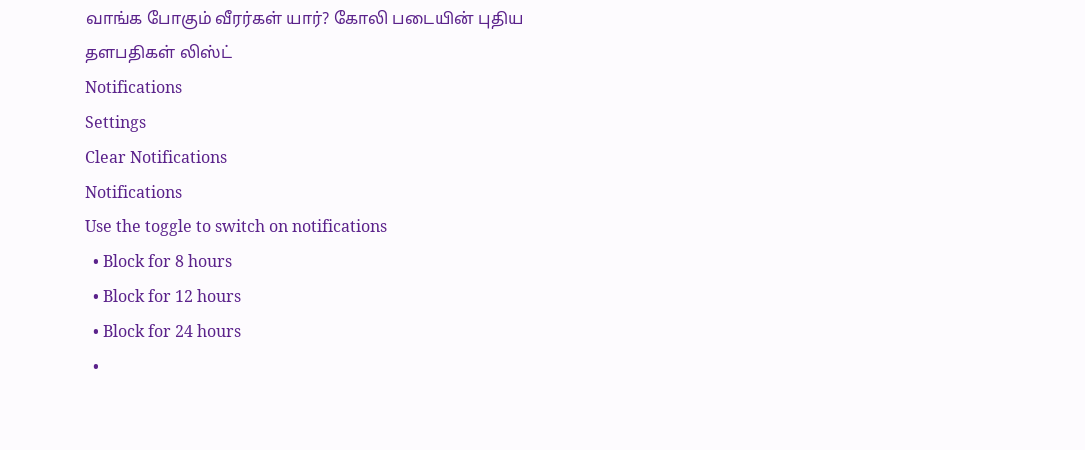வாங்க போகும் வீரர்கள் யார்? கோலி படையின் புதிய தளபதிகள் லிஸ்ட்
Notifications
Settings
Clear Notifications
Notifications
Use the toggle to switch on notifications
  • Block for 8 hours
  • Block for 12 hours
  • Block for 24 hours
  •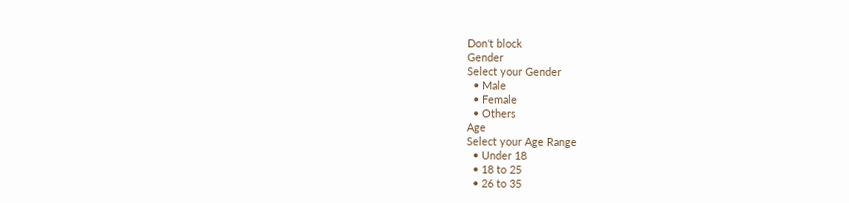Don't block
Gender
Select your Gender
  • Male
  • Female
  • Others
Age
Select your Age Range
  • Under 18
  • 18 to 25
  • 26 to 35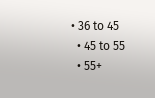• 36 to 45
  • 45 to 55
  • 55+